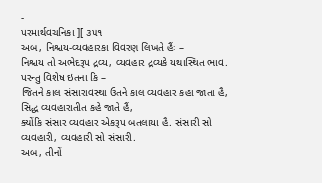-
પરમાર્થવચનિકા ][ ૩૫૧
અબ, નિશ્ચય-વ્યવહારકા વિવરણ લિખતે હૈંઃ –
નિશ્ચય તો અભેદરૂપ દ્રવ્ય, વ્યવહાર દ્રવ્યકે યથાસ્થિત ભાવ. પરન્તુ વિશેષ ઇતના કિ –
જિતને કાલ સંસારાવસ્થા ઉતને કાલ વ્યવહાર કહા જાતા હૈ, સિદ્ધ વ્યવહારાતીત કહે જાતે હૈં,
ક્યોંકિ સંસાર વ્યવહાર એકરૂપ બતલાયા હૈ. સંસારી સો વ્યવહારી, વ્યવહારી સો સંસારી.
અબ, તીનોં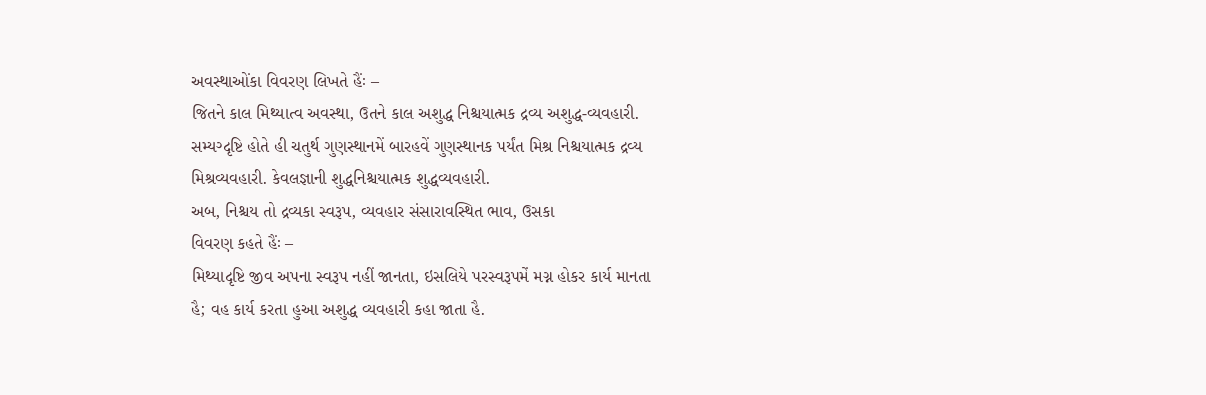અવસ્થાઓંકા વિવરણ લિખતે હૈંઃ –
જિતને કાલ મિથ્યાત્વ અવસ્થા, ઉતને કાલ અશુદ્ધ નિશ્ચયાત્મક દ્રવ્ય અશુદ્ધ-વ્યવહારી.
સમ્યગ્દૃષ્ટિ હોતે હી ચતુર્થ ગુણસ્થાનમેં બારહવેં ગુણસ્થાનક પર્યંત મિશ્ર નિશ્ચયાત્મક દ્રવ્ય
મિશ્રવ્યવહારી. કેવલજ્ઞાની શુદ્ધનિશ્ચયાત્મક શુદ્ધવ્યવહારી.
અબ, નિશ્ચય તો દ્રવ્યકા સ્વરૂપ, વ્યવહાર સંસારાવસ્થિત ભાવ, ઉસકા
વિવરણ કહતે હૈંઃ –
મિથ્યાદૃષ્ટિ જીવ અપના સ્વરૂપ નહીં જાનતા, ઇસલિયે પરસ્વરૂપમેં મગ્ન હોકર કાર્ય માનતા
હૈ; વહ કાર્ય કરતા હુઆ અશુદ્ધ વ્યવહારી કહા જાતા હૈ.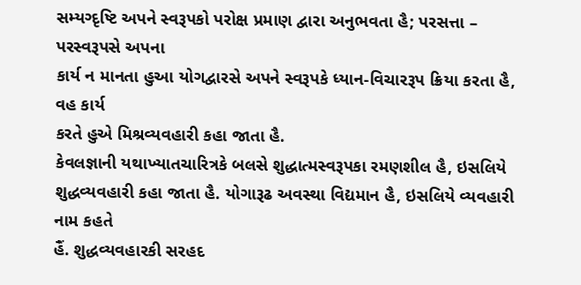સમ્યગ્દૃષ્ટિ અપને સ્વરૂપકો પરોક્ષ પ્રમાણ દ્વારા અનુભવતા હૈ; પરસત્તા – પરસ્વરૂપસે અપના
કાર્ય ન માનતા હુઆ યોગદ્વારસે અપને સ્વરૂપકે ધ્યાન-વિચારરૂપ ક્રિયા કરતા હૈ, વહ કાર્ય
કરતે હુએ મિશ્રવ્યવહારી કહા જાતા હૈ.
કેવલજ્ઞાની યથાખ્યાતચારિત્રકે બલસે શુદ્ધાત્મસ્વરૂપકા રમણશીલ હૈ, ઇસલિયે
શુદ્ધવ્યવહારી કહા જાતા હૈ. યોગારૂઢ અવસ્થા વિદ્યમાન હૈ, ઇસલિયે વ્યવહારી નામ કહતે
હૈં. શુદ્ધવ્યવહારકી સરહદ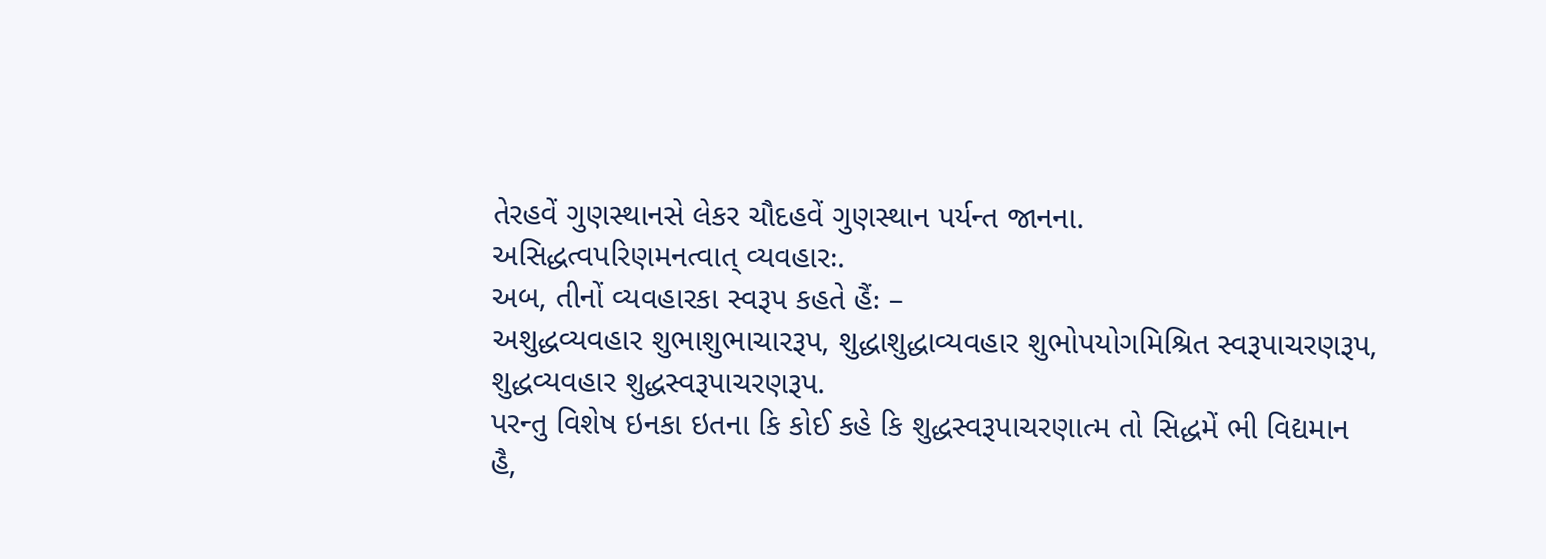તેરહવેં ગુણસ્થાનસે લેકર ચૌદહવેં ગુણસ્થાન પર્યન્ત જાનના.
અસિદ્ધત્વપરિણમનત્વાત્ વ્યવહારઃ.
અબ, તીનોં વ્યવહારકા સ્વરૂપ કહતે હૈંઃ –
અશુદ્ધવ્યવહાર શુભાશુભાચારરૂપ, શુદ્ધાશુદ્ધાવ્યવહાર શુભોપયોગમિશ્રિત સ્વરૂપાચરણરૂપ,
શુદ્ધવ્યવહાર શુદ્ધસ્વરૂપાચરણરૂપ.
પરન્તુ વિશેષ ઇનકા ઇતના કિ કોઈ કહે કિ શુદ્ધસ્વરૂપાચરણાત્મ તો સિદ્ધમેં ભી વિદ્યમાન
હૈ,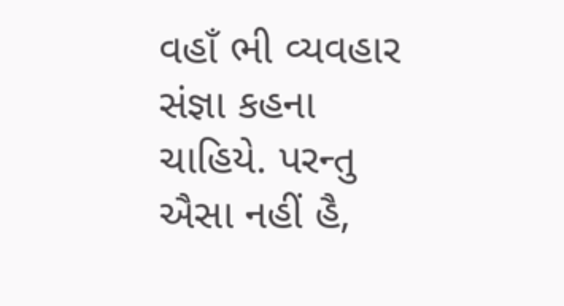વહાઁ ભી વ્યવહાર સંજ્ઞા કહના ચાહિયે. પરન્તુ ઐસા નહીં હૈ,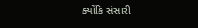ક્યોંકિ સંસારી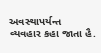અવસ્થાપર્યન્ત
વ્યવહાર કહા જાતા હૈ.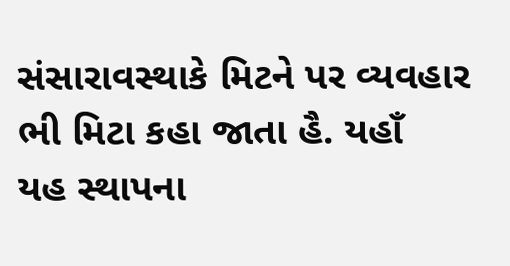સંસારાવસ્થાકે મિટને પર વ્યવહાર ભી મિટા કહા જાતા હૈ. યહાઁ
યહ સ્થાપના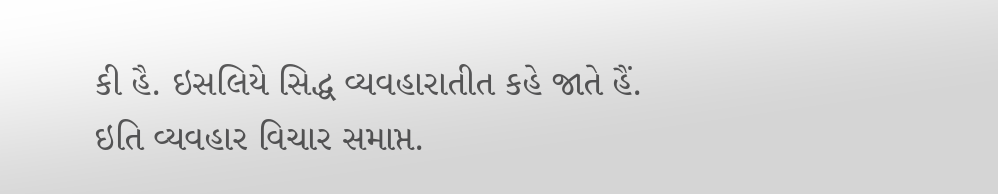કી હૈ. ઇસલિયે સિદ્ધ વ્યવહારાતીત કહે જાતે હૈં.
ઇતિ વ્યવહાર વિચાર સમાપ્ત.